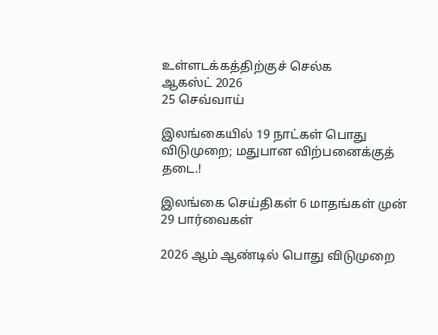உள்ளடக்கத்திற்குச் செல்க
ஆகஸ்ட் 2026
25 செவ்வாய்

இலங்கையில் 19 நாட்கள் பொது விடுமுறை; மதுபான விற்பனைக்குத் தடை.!

இலங்கை செய்திகள் 6 மாதங்கள் முன்
29 பார்வைகள்

2026 ஆம் ஆண்டில் பொது விடுமுறை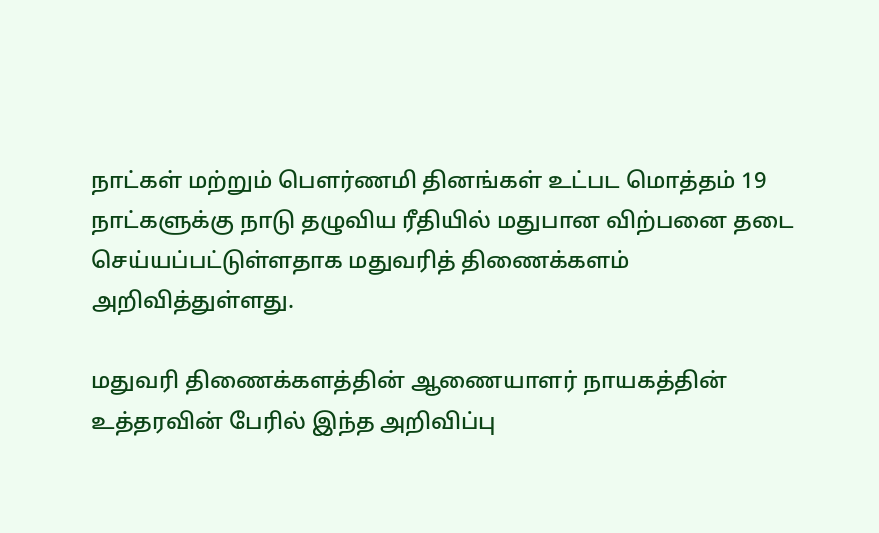நாட்கள் மற்றும் பௌர்ணமி தினங்கள் உட்பட மொத்தம் 19 நாட்களுக்கு நாடு தழுவிய ரீதியில் மதுபான விற்பனை தடை செய்யப்பட்டுள்ளதாக மதுவரித் திணைக்களம் அறிவித்துள்ளது.

மதுவரி திணைக்களத்தின் ஆணையாளர் நாயகத்தின் உத்தரவின் பேரில் இந்த அறிவிப்பு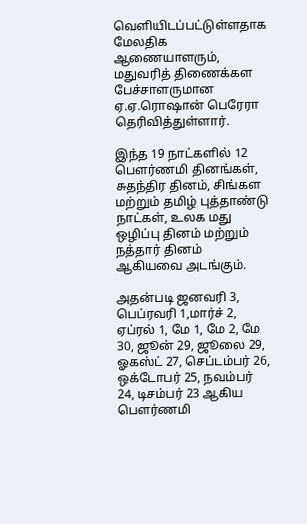வெளியிடப்பட்டுள்ளதாக மேலதிக ஆணையாளரும், மதுவரித் திணைக்கள பேச்சாளருமான ஏ.ஏ.ரொஷான் பெரேரா தெரிவித்துள்ளார்.

இந்த 19 நாட்களில் 12 பௌர்ணமி தினங்கள், சுதந்திர தினம், சிங்கள மற்றும் தமிழ் புத்தாண்டு நாட்கள், உலக மது ஒழிப்பு தினம் மற்றும் நத்தார் தினம் ஆகியவை அடங்கும்.

அதன்படி ஜனவரி 3, பெப்ரவரி 1,மார்ச் 2, ஏப்ரல் 1, மே 1, மே 2, மே 30, ஜூன் 29, ஜூலை 29, ஓகஸ்ட் 27, செப்டம்பர் 26, ஒக்டோபர் 25, நவம்பர் 24, டிசம்பர் 23 ஆகிய பௌர்ணமி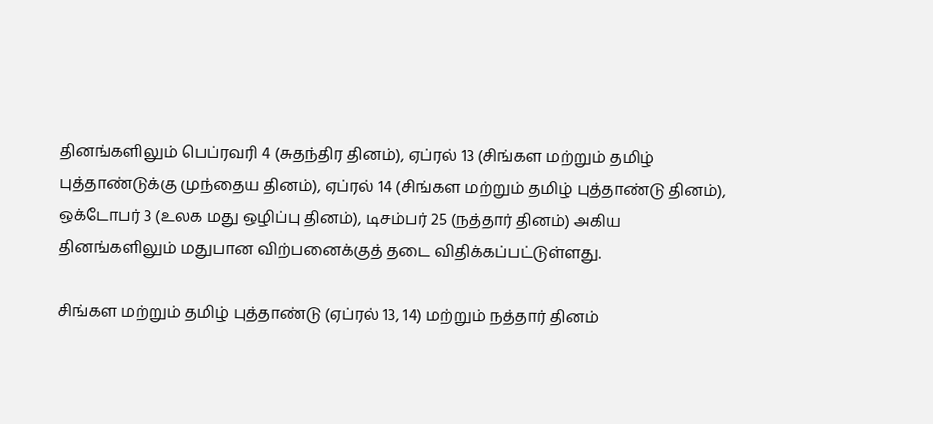தினங்களிலும் பெப்ரவரி 4 (சுதந்திர தினம்), ஏப்ரல் 13 (சிங்கள மற்றும் தமிழ் புத்தாண்டுக்கு முந்தைய தினம்), ஏப்ரல் 14 (சிங்கள மற்றும் தமிழ் புத்தாண்டு தினம்), ஒக்டோபர் 3 (உலக மது ஒழிப்பு தினம்), டிசம்பர் 25 (நத்தார் தினம்) அகிய தினங்களிலும் மதுபான விற்பனைக்குத் தடை விதிக்கப்பட்டுள்ளது.

சிங்கள மற்றும் தமிழ் புத்தாண்டு (ஏப்ரல் 13, 14) மற்றும் நத்தார் தினம்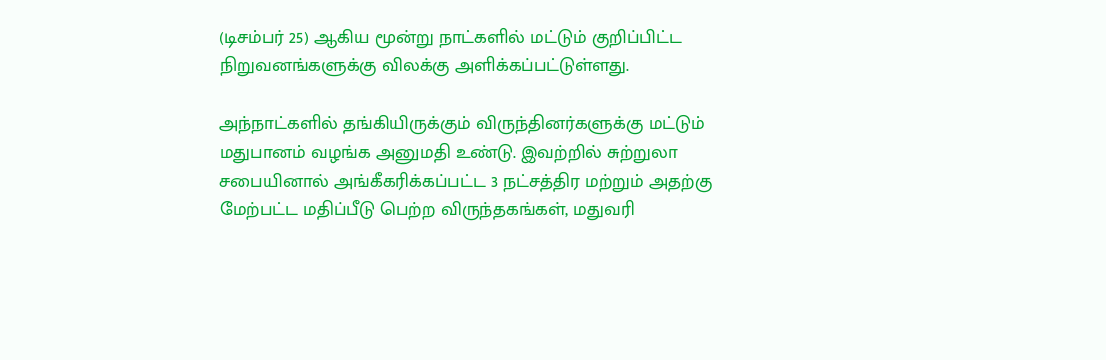(டிசம்பர் 25) ஆகிய மூன்று நாட்களில் மட்டும் குறிப்பிட்ட நிறுவனங்களுக்கு விலக்கு அளிக்கப்பட்டுள்ளது.

அந்நாட்களில் தங்கியிருக்கும் விருந்தினர்களுக்கு மட்டும் மதுபானம் வழங்க அனுமதி உண்டு. இவற்றில் சுற்றுலா சபையினால் அங்கீகரிக்கப்பட்ட 3 நட்சத்திர மற்றும் அதற்கு மேற்பட்ட மதிப்பீடு பெற்ற விருந்தகங்கள், மதுவரி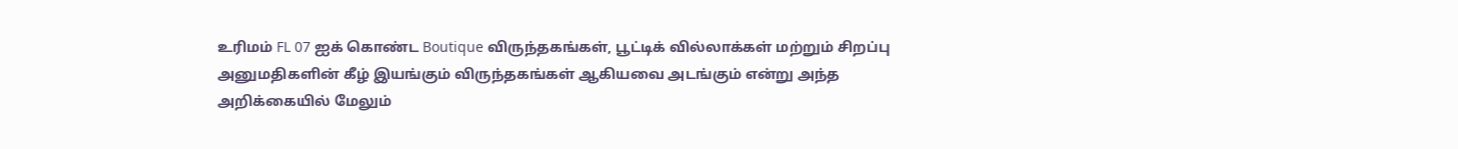உரிமம் FL 07 ஐக் கொண்ட Boutique விருந்தகங்கள், பூட்டிக் வில்லாக்கள் மற்றும் சிறப்பு அனுமதிகளின் கீழ் இயங்கும் விருந்தகங்கள் ஆகியவை அடங்கும் என்று அந்த அறிக்கையில் மேலும்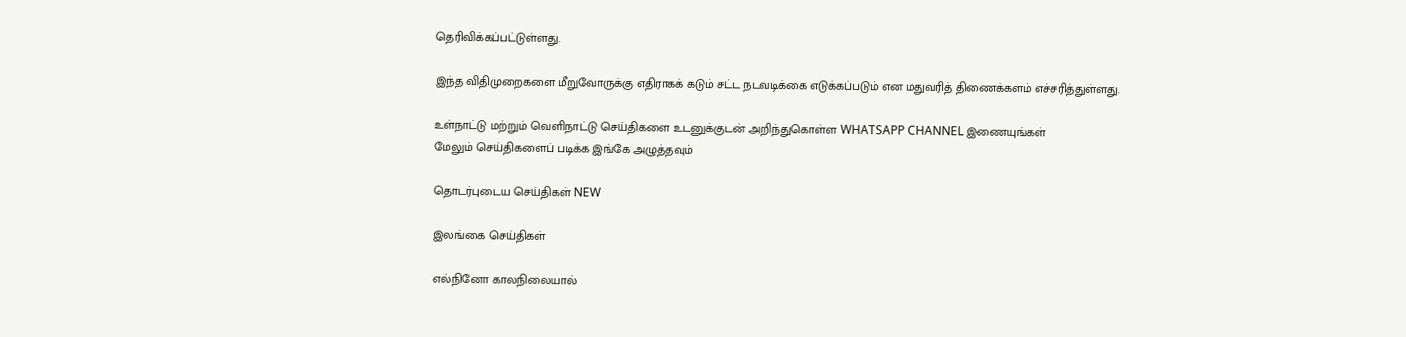தெரிவிக்கப்பட்டுள்ளது.

இந்த விதிமுறைகளை மீறுவோருக்கு எதிராகக் கடும் சட்ட நடவடிக்கை எடுக்கப்படும் என மதுவரித் திணைக்களம் எச்சரித்துள்ளது.

உள்நாட்டு மற்றும் வெளிநாட்டு செய்திகளை உடனுக்குடன் அறிந்துகொள்ள WHATSAPP CHANNEL இணையுங்கள்
மேலும் செய்திகளைப் படிக்க இங்கே அழுத்தவும்

தொடர்புடைய செய்திகள் NEW

இலங்கை செய்திகள்

எல்நினோ காலநிலையால்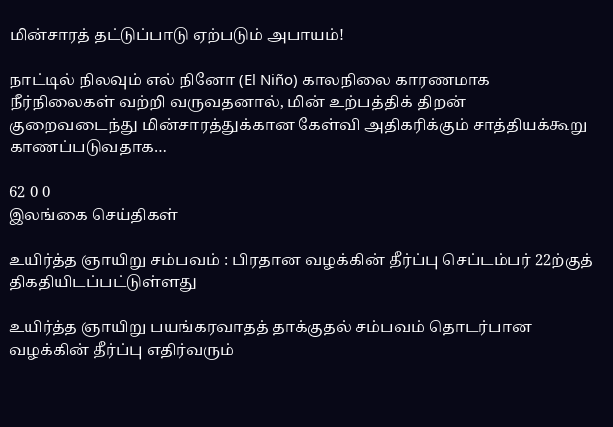மின்சாரத் தட்டுப்பாடு ஏற்படும் அபாயம்!

நாட்டில் நிலவும் எல் நினோ (El Niño) காலநிலை காரணமாக நீர்நிலைகள் வற்றி வருவதனால், மின் உற்பத்திக் திறன் குறைவடைந்து மின்சாரத்துக்கான கேள்வி அதிகரிக்கும் சாத்தியக்கூறு காணப்படுவதாக…

62 0 0
இலங்கை செய்திகள்

உயிர்த்த ஞாயிறு சம்பவம் : பிரதான வழக்கின் தீர்ப்பு செப்டம்பர் 22ற்குத் திகதியிடப்பட்டுள்ளது

உயிர்த்த ஞாயிறு பயங்கரவாதத் தாக்குதல் சம்பவம் தொடர்பான வழக்கின் தீர்ப்பு எதிர்வரும்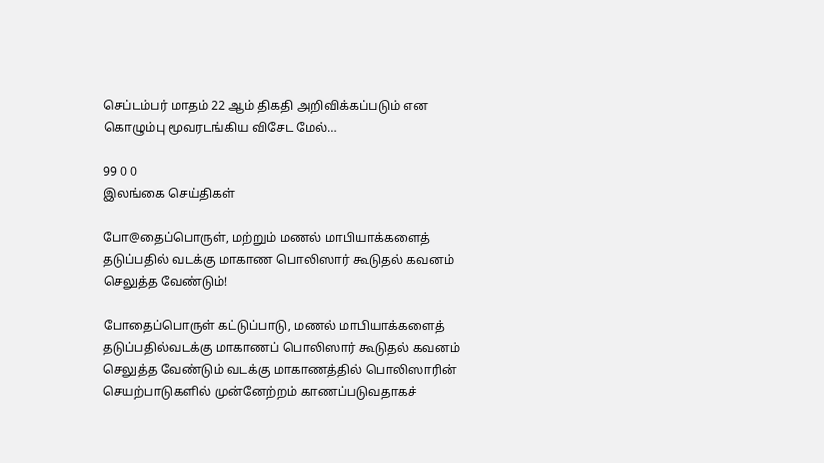செப்டம்பர் மாதம் 22 ஆம் திகதி அறிவிக்கப்படும் என கொழும்பு மூவரடங்கிய விசேட மேல்…

99 0 0
இலங்கை செய்திகள்

போ@தைப்பொருள், மற்றும் மணல் மாபியாக்களைத் தடுப்பதில் வடக்கு மாகாண பொலிஸார் கூடுதல் கவனம் செலுத்த வேண்டும்!

போதைப்பொருள் கட்டுப்பாடு, மணல் மாபியாக்களைத் தடுப்பதில்வடக்கு மாகாணப் பொலிஸார் கூடுதல் கவனம் செலுத்த வேண்டும் வடக்கு மாகாணத்தில் பொலிஸாரின் செயற்பாடுகளில் முன்னேற்றம் காணப்படுவதாகச்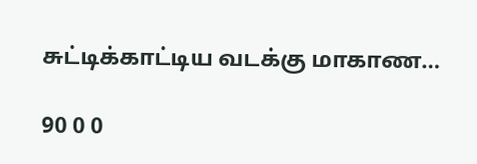சுட்டிக்காட்டிய வடக்கு மாகாண…

90 0 0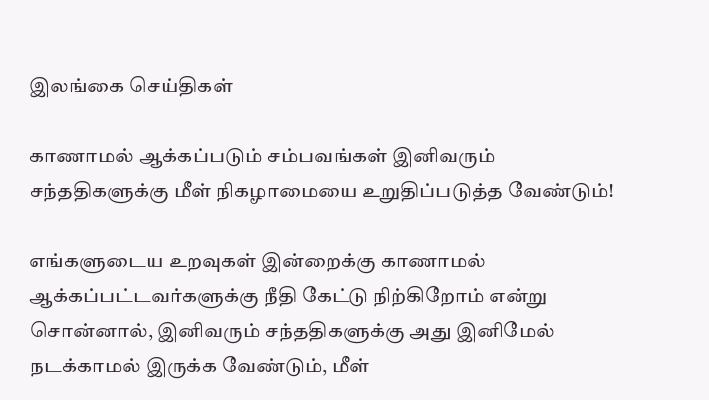இலங்கை செய்திகள்

காணாமல் ஆக்கப்படும் சம்பவங்கள் இனிவரும் சந்ததிகளுக்கு மீள் நிகழாமையை உறுதிப்படுத்த வேண்டும்!

எங்களுடைய உறவுகள் இன்றைக்கு காணாமல் ஆக்கப்பட்டவர்களுக்கு நீதி கேட்டு நிற்கிறோம் என்று சொன்னால், இனிவரும் சந்ததிகளுக்கு அது இனிமேல் நடக்காமல் இருக்க வேண்டும், மீள்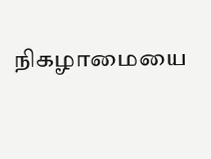நிகழாமையை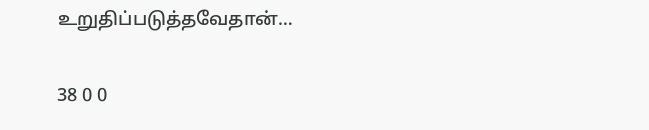உறுதிப்படுத்தவேதான்…

38 0 0